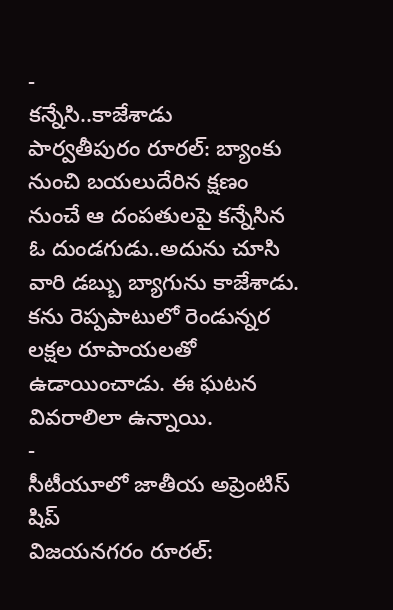-
కన్నేసి..కాజేశాడు
పార్వతీపురం రూరల్: బ్యాంకు నుంచి బయలుదేరిన క్షణం నుంచే ఆ దంపతులపై కన్నేసిన ఓ దుండగుడు..అదును చూసి వారి డబ్బు బ్యాగును కాజేశాడు. కను రెప్పపాటులో రెండున్నర లక్షల రూపాయలతో ఉడాయించాడు. ఈ ఘటన వివరాలిలా ఉన్నాయి.
-
సీటీయూలో జాతీయ అప్రెంటిస్ షిప్
విజయనగరం రూరల్: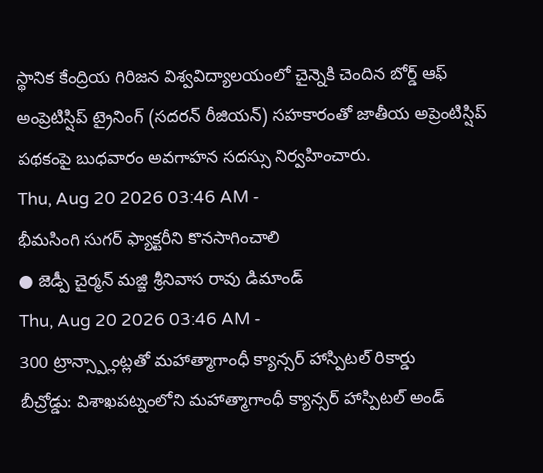స్థానిక కేంద్రియ గిరిజన విశ్వవిద్యాలయంలో చైన్నెకి చెందిన బోర్డ్ ఆఫ్ అంప్రెటిస్షిప్ ట్రైనింగ్ (సదరన్ రీజియన్) సహకారంతో జాతీయ అప్రెంటిస్షిప్ పథకంపై బుధవారం అవగాహన సదస్సు నిర్వహించారు.
Thu, Aug 20 2026 03:46 AM -
భీమసింగి సుగర్ ఫ్యాక్టరీని కొనసాగించాలి
● జెడ్పీ చైర్మన్ మజ్జి శ్రీనివాస రావు డిమాండ్
Thu, Aug 20 2026 03:46 AM -
300 ట్రాన్స్ప్లాంట్లతో మహాత్మాగాంధీ క్యాన్సర్ హాస్పిటల్ రికార్డు
బీచ్రోడ్డు: విశాఖపట్నంలోని మహాత్మాగాంధీ క్యాన్సర్ హాస్పిటల్ అండ్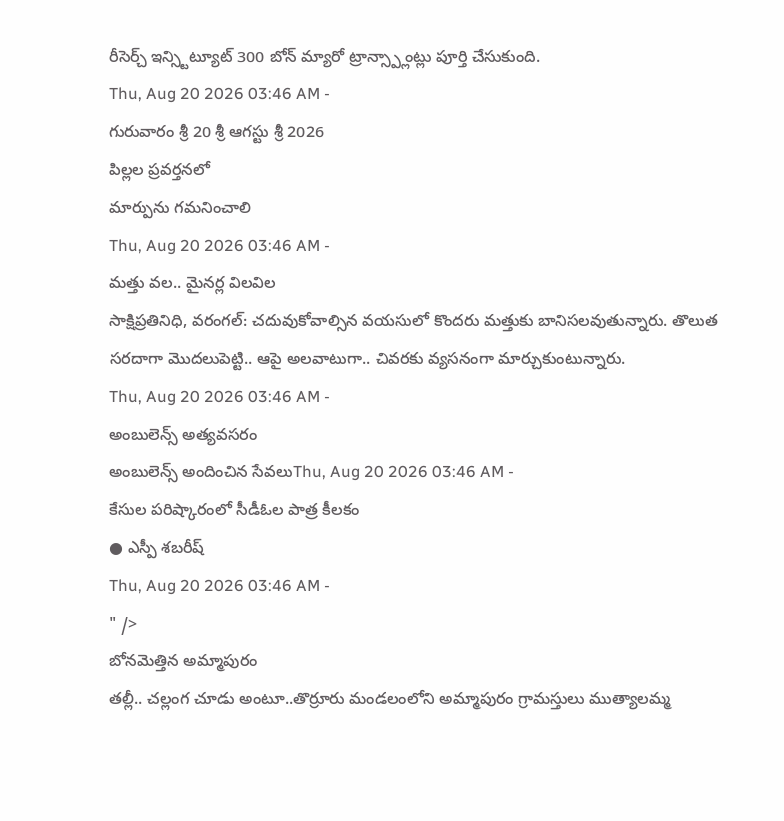రీసెర్చ్ ఇన్స్టిట్యూట్ 300 బోన్ మ్యారో ట్రాన్స్ప్లాంట్లు పూర్తి చేసుకుంది.
Thu, Aug 20 2026 03:46 AM -
గురువారం శ్రీ 20 శ్రీ ఆగస్టు శ్రీ 2026
పిల్లల ప్రవర్తనలో
మార్పును గమనించాలి
Thu, Aug 20 2026 03:46 AM -
మత్తు వల.. మైనర్ల విలవిల
సాక్షిప్రతినిధి, వరంగల్: చదువుకోవాల్సిన వయసులో కొందరు మత్తుకు బానిసలవుతున్నారు. తొలుత సరదాగా మొదలుపెట్టి.. ఆపై అలవాటుగా.. చివరకు వ్యసనంగా మార్చుకుంటున్నారు.
Thu, Aug 20 2026 03:46 AM -
అంబులెన్స్ అత్యవసరం
అంబులెన్స్ అందించిన సేవలుThu, Aug 20 2026 03:46 AM -
కేసుల పరిష్కారంలో సీడీఓల పాత్ర కీలకం
● ఎస్పీ శబరీష్
Thu, Aug 20 2026 03:46 AM -
" />
బోనమెత్తిన అమ్మాపురం
తల్లీ.. చల్లంగ చూడు అంటూ..తొర్రూరు మండలంలోని అమ్మాపురం గ్రామస్తులు ముత్యాలమ్మ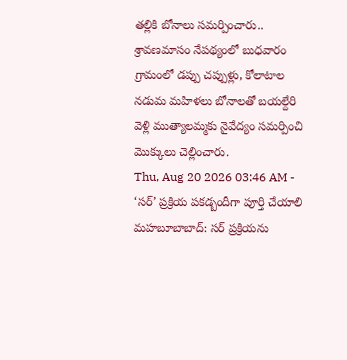తల్లికి బోనాలు సమర్పించారు.. శ్రావణమాసం నేపథ్యంలో బుధవారం గ్రామంలో డప్పు చప్పుళ్లు, కోలాటాల నడుమ మహిళలు బోనాలతో బయల్దేరి వెళ్లి ముత్యాలమ్మకు నైవేద్యం సమర్పించి మొక్కులు చెల్లించారు.
Thu, Aug 20 2026 03:46 AM -
‘సర్’ ప్రక్రియ పకడ్బందీగా పూర్తి చేయాలి
మహబూబాబాద్: సర్ ప్రక్రియను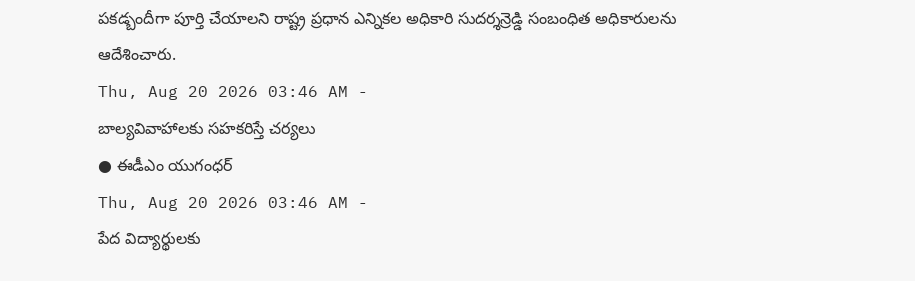పకడ్బందీగా పూర్తి చేయాలని రాష్ట్ర ప్రధాన ఎన్నికల అధికారి సుదర్శన్రెడ్డి సంబంధిత అధికారులను ఆదేశించారు.
Thu, Aug 20 2026 03:46 AM -
బాల్యవివాహాలకు సహకరిస్తే చర్యలు
● ఈడీఎం యుగంధర్
Thu, Aug 20 2026 03:46 AM -
పేద విద్యార్థులకు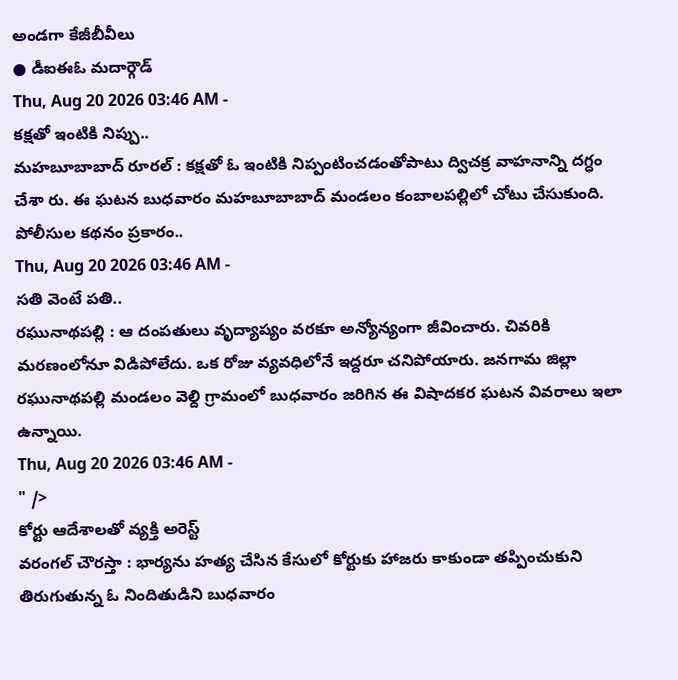అండగా కేజీబీవీలు
● డీఐఈఓ మదార్గౌడ్
Thu, Aug 20 2026 03:46 AM -
కక్షతో ఇంటికి నిప్పు..
మహబూబాబాద్ రూరల్ : కక్షతో ఓ ఇంటికి నిప్పంటించడంతోపాటు ద్విచక్ర వాహనాన్ని దగ్ధం చేశా రు. ఈ ఘటన బుధవారం మహబూబాబాద్ మండలం కంబాలపల్లిలో చోటు చేసుకుంది. పోలీసుల కథనం ప్రకారం..
Thu, Aug 20 2026 03:46 AM -
సతి వెంటే పతి..
రఘునాథపల్లి : ఆ దంపతులు వృద్యాప్యం వరకూ అన్యోన్యంగా జీవించారు. చివరికి మరణంలోనూ విడిపోలేదు. ఒక రోజు వ్యవధిలోనే ఇద్దరూ చనిపోయారు. జనగామ జిల్లా రఘునాథపల్లి మండలం వెల్ది గ్రామంలో బుధవారం జరిగిన ఈ విషాదకర ఘటన వివరాలు ఇలా ఉన్నాయి.
Thu, Aug 20 2026 03:46 AM -
" />
కోర్టు ఆదేశాలతో వ్యక్తి అరెస్ట్
వరంగల్ చౌరస్తా : భార్యను హత్య చేసిన కేసులో కోర్టుకు హాజరు కాకుండా తప్పించుకుని తిరుగుతున్న ఓ నిందితుడిని బుధవారం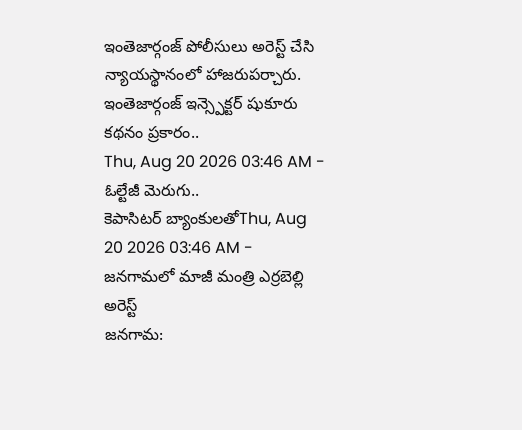ఇంతెజార్గంజ్ పోలీసులు అరెస్ట్ చేసి న్యాయస్థానంలో హాజరుపర్చారు. ఇంతెజార్గంజ్ ఇన్స్పెక్టర్ షుకూరు కథనం ప్రకారం..
Thu, Aug 20 2026 03:46 AM -
ఓల్టేజీ మెరుగు..
కెపాసిటర్ బ్యాంకులతోThu, Aug 20 2026 03:46 AM -
జనగామలో మాజీ మంత్రి ఎర్రబెల్లి అరెస్ట్
జనగామ: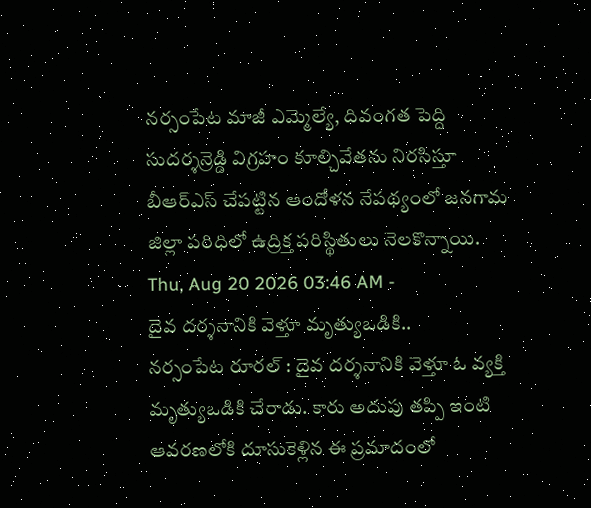నర్సంపేట మాజీ ఎమ్మెల్యే, దివంగత పెద్ది సుదర్శన్రెడ్డి విగ్రహం కూల్చివేతను నిరసిస్తూ బీఆర్ఎస్ చేపట్టిన ఆందోళన నేపథ్యంలో జనగామ జిల్లా పరిధిలో ఉద్రిక్త పరిస్థితులు నెలకొన్నాయి.
Thu, Aug 20 2026 03:46 AM -
దైవ దర్శనానికి వెళ్తూ మృత్యుఒడికి..
నర్సంపేట రూరల్ : దైవ దర్శనానికి వెళ్తూ ఓ వ్యక్తి మృత్యుఒడికి చేరాడు. కారు అదుపు తప్పి ఇంటి ఆవరణలోకి దూసుకెళ్లిన ఈ ప్రమాదంలో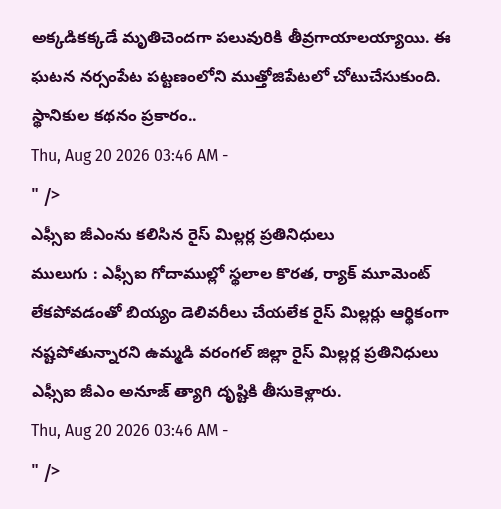అక్కడికక్కడే మృతిచెందగా పలువురికి తీవ్రగాయాలయ్యాయి. ఈ ఘటన నర్సంపేట పట్టణంలోని ముత్తోజిపేటలో చోటుచేసుకుంది. స్థానికుల కథనం ప్రకారం..
Thu, Aug 20 2026 03:46 AM -
" />
ఎఫ్సీఐ జీఎంను కలిసిన రైస్ మిల్లర్ల ప్రతినిధులు
ములుగు : ఎఫ్సీఐ గోదాముల్లో స్థలాల కొరత, ర్యాక్ మూమెంట్ లేకపోవడంతో బియ్యం డెలివరీలు చేయలేక రైస్ మిల్లర్లు ఆర్థికంగా నష్టపోతున్నారని ఉమ్మడి వరంగల్ జిల్లా రైస్ మిల్లర్ల ప్రతినిధులు ఎఫ్సీఐ జీఎం అనూజ్ త్యాగి దృష్టికి తీసుకెళ్లారు.
Thu, Aug 20 2026 03:46 AM -
" />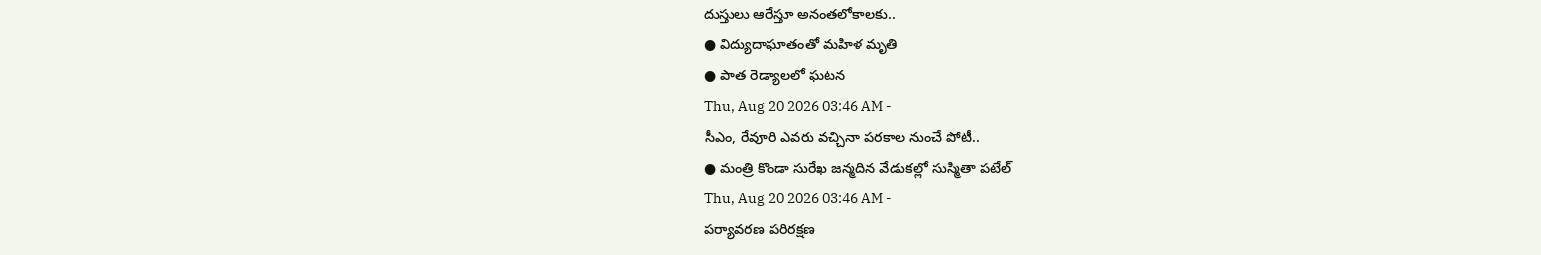దుస్తులు ఆరేస్తూ అనంతలోకాలకు..
● విద్యుదాఘాతంతో మహిళ మృతి
● పాత రెడ్యాలలో ఘటన
Thu, Aug 20 2026 03:46 AM -
సీఎం, రేవూరి ఎవరు వచ్చినా పరకాల నుంచే పోటీ..
● మంత్రి కొండా సురేఖ జన్మదిన వేడుకల్లో సుస్మితా పటేల్
Thu, Aug 20 2026 03:46 AM -
పర్యావరణ పరిరక్షణ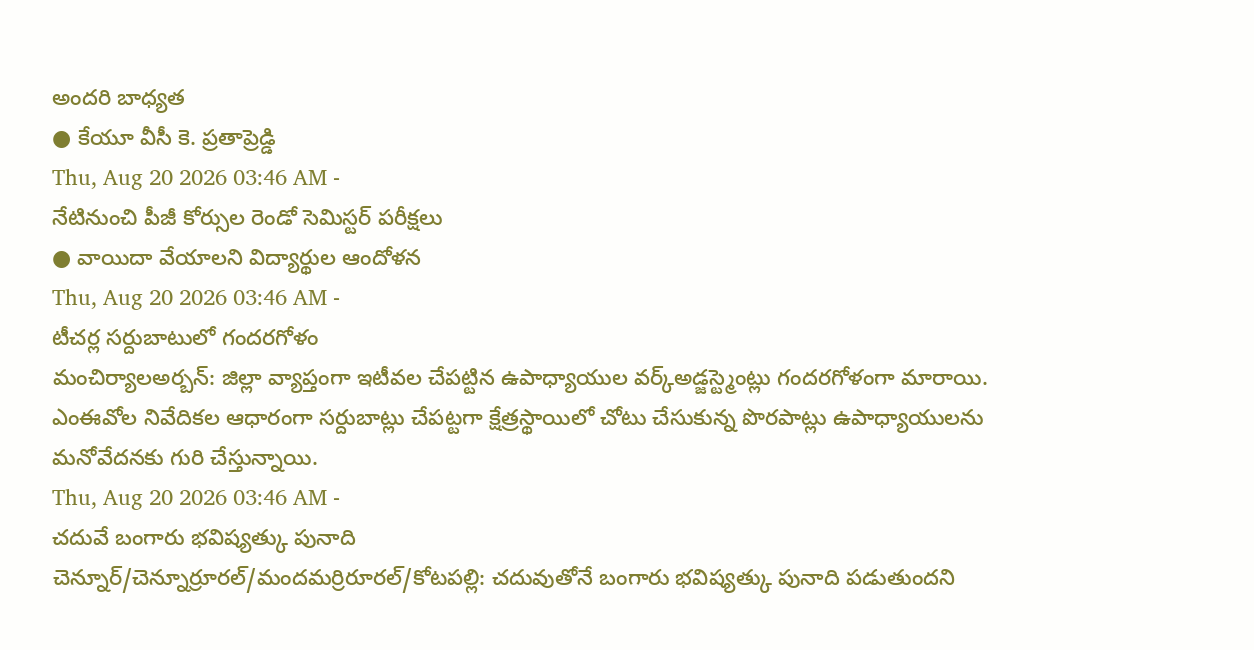అందరి బాధ్యత
● కేయూ వీసీ కె. ప్రతాప్రెడ్డి
Thu, Aug 20 2026 03:46 AM -
నేటినుంచి పీజీ కోర్సుల రెండో సెమిస్టర్ పరీక్షలు
● వాయిదా వేయాలని విద్యార్థుల ఆందోళన
Thu, Aug 20 2026 03:46 AM -
టీచర్ల సర్దుబాటులో గందరగోళం
మంచిర్యాలఅర్బన్: జిల్లా వ్యాప్తంగా ఇటీవల చేపట్టిన ఉపాధ్యాయుల వర్క్అడ్జస్ట్మెంట్లు గందరగోళంగా మారాయి. ఎంఈవోల నివేదికల ఆధారంగా సర్దుబాట్లు చేపట్టగా క్షేత్రస్థాయిలో చోటు చేసుకున్న పొరపాట్లు ఉపాధ్యాయులను మనోవేదనకు గురి చేస్తున్నాయి.
Thu, Aug 20 2026 03:46 AM -
చదువే బంగారు భవిష్యత్కు పునాది
చెన్నూర్/చెన్నూర్రూరల్/మందమర్రిరూరల్/కోటపల్లి: చదువుతోనే బంగారు భవిష్యత్కు పునాది పడుతుందని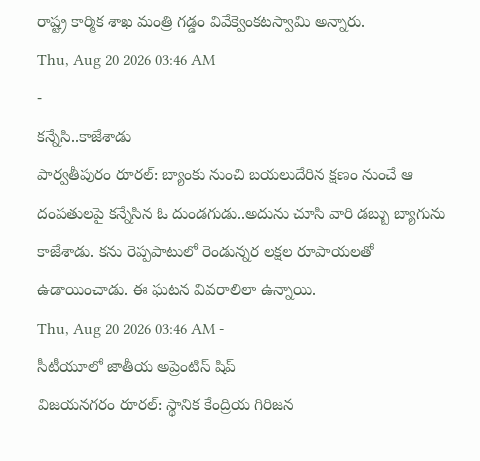రాష్ట్ర కార్మిక శాఖ మంత్రి గడ్డం వివేక్వెంకటస్వామి అన్నారు.
Thu, Aug 20 2026 03:46 AM
-
కన్నేసి..కాజేశాడు
పార్వతీపురం రూరల్: బ్యాంకు నుంచి బయలుదేరిన క్షణం నుంచే ఆ దంపతులపై కన్నేసిన ఓ దుండగుడు..అదును చూసి వారి డబ్బు బ్యాగును కాజేశాడు. కను రెప్పపాటులో రెండున్నర లక్షల రూపాయలతో ఉడాయించాడు. ఈ ఘటన వివరాలిలా ఉన్నాయి.
Thu, Aug 20 2026 03:46 AM -
సీటీయూలో జాతీయ అప్రెంటిస్ షిప్
విజయనగరం రూరల్: స్థానిక కేంద్రియ గిరిజన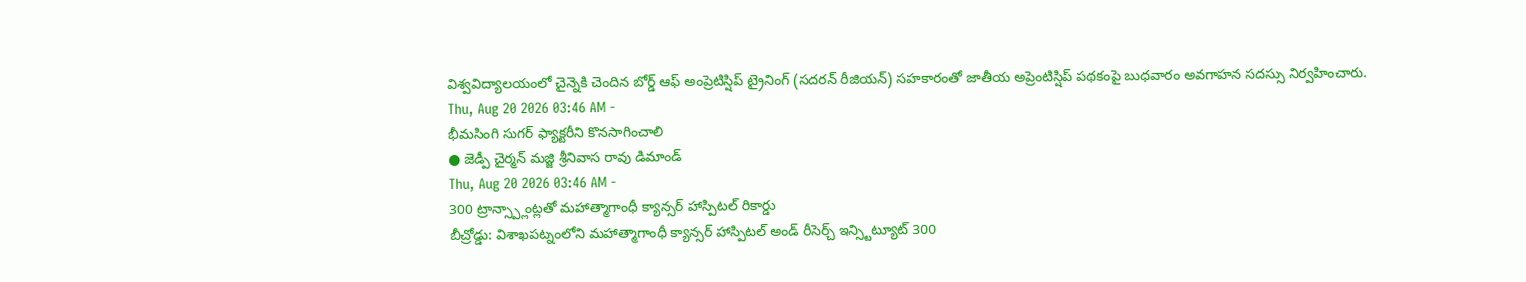విశ్వవిద్యాలయంలో చైన్నెకి చెందిన బోర్డ్ ఆఫ్ అంప్రెటిస్షిప్ ట్రైనింగ్ (సదరన్ రీజియన్) సహకారంతో జాతీయ అప్రెంటిస్షిప్ పథకంపై బుధవారం అవగాహన సదస్సు నిర్వహించారు.
Thu, Aug 20 2026 03:46 AM -
భీమసింగి సుగర్ ఫ్యాక్టరీని కొనసాగించాలి
● జెడ్పీ చైర్మన్ మజ్జి శ్రీనివాస రావు డిమాండ్
Thu, Aug 20 2026 03:46 AM -
300 ట్రాన్స్ప్లాంట్లతో మహాత్మాగాంధీ క్యాన్సర్ హాస్పిటల్ రికార్డు
బీచ్రోడ్డు: విశాఖపట్నంలోని మహాత్మాగాంధీ క్యాన్సర్ హాస్పిటల్ అండ్ రీసెర్చ్ ఇన్స్టిట్యూట్ 300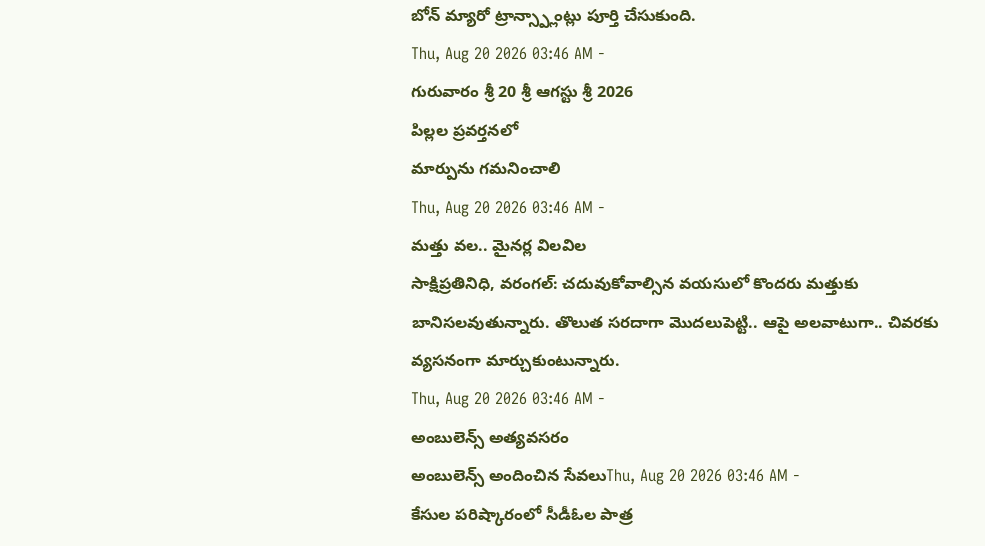బోన్ మ్యారో ట్రాన్స్ప్లాంట్లు పూర్తి చేసుకుంది.
Thu, Aug 20 2026 03:46 AM -
గురువారం శ్రీ 20 శ్రీ ఆగస్టు శ్రీ 2026
పిల్లల ప్రవర్తనలో
మార్పును గమనించాలి
Thu, Aug 20 2026 03:46 AM -
మత్తు వల.. మైనర్ల విలవిల
సాక్షిప్రతినిధి, వరంగల్: చదువుకోవాల్సిన వయసులో కొందరు మత్తుకు బానిసలవుతున్నారు. తొలుత సరదాగా మొదలుపెట్టి.. ఆపై అలవాటుగా.. చివరకు వ్యసనంగా మార్చుకుంటున్నారు.
Thu, Aug 20 2026 03:46 AM -
అంబులెన్స్ అత్యవసరం
అంబులెన్స్ అందించిన సేవలుThu, Aug 20 2026 03:46 AM -
కేసుల పరిష్కారంలో సీడీఓల పాత్ర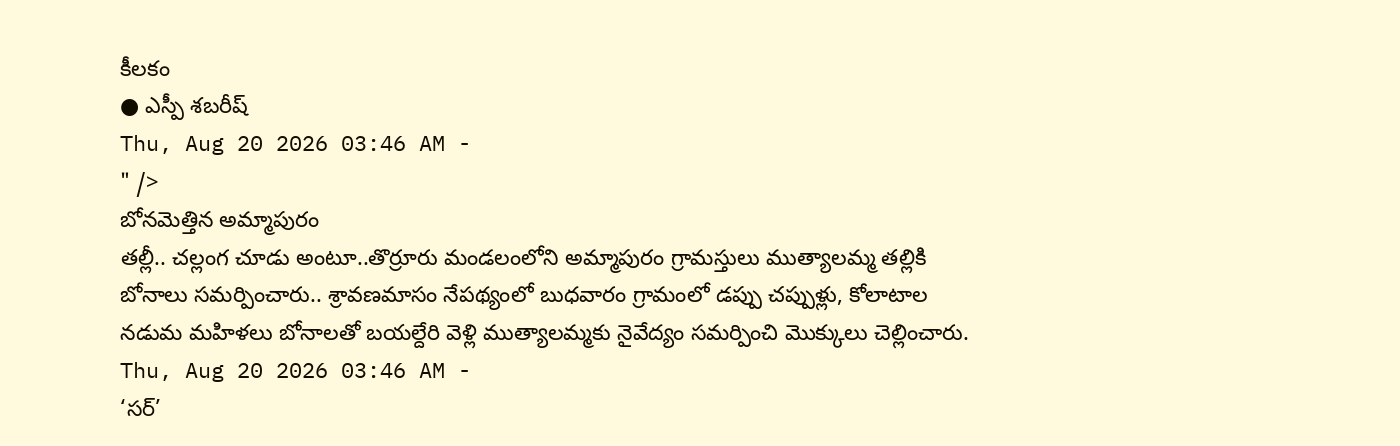కీలకం
● ఎస్పీ శబరీష్
Thu, Aug 20 2026 03:46 AM -
" />
బోనమెత్తిన అమ్మాపురం
తల్లీ.. చల్లంగ చూడు అంటూ..తొర్రూరు మండలంలోని అమ్మాపురం గ్రామస్తులు ముత్యాలమ్మ తల్లికి బోనాలు సమర్పించారు.. శ్రావణమాసం నేపథ్యంలో బుధవారం గ్రామంలో డప్పు చప్పుళ్లు, కోలాటాల నడుమ మహిళలు బోనాలతో బయల్దేరి వెళ్లి ముత్యాలమ్మకు నైవేద్యం సమర్పించి మొక్కులు చెల్లించారు.
Thu, Aug 20 2026 03:46 AM -
‘సర్’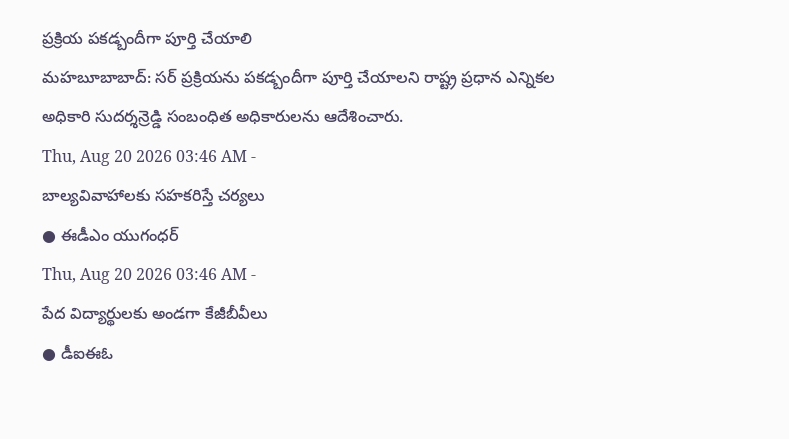ప్రక్రియ పకడ్బందీగా పూర్తి చేయాలి
మహబూబాబాద్: సర్ ప్రక్రియను పకడ్బందీగా పూర్తి చేయాలని రాష్ట్ర ప్రధాన ఎన్నికల అధికారి సుదర్శన్రెడ్డి సంబంధిత అధికారులను ఆదేశించారు.
Thu, Aug 20 2026 03:46 AM -
బాల్యవివాహాలకు సహకరిస్తే చర్యలు
● ఈడీఎం యుగంధర్
Thu, Aug 20 2026 03:46 AM -
పేద విద్యార్థులకు అండగా కేజీబీవీలు
● డీఐఈఓ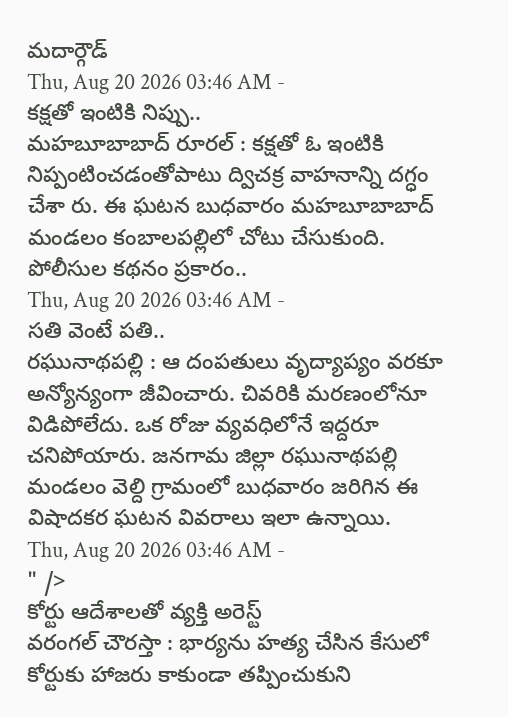మదార్గౌడ్
Thu, Aug 20 2026 03:46 AM -
కక్షతో ఇంటికి నిప్పు..
మహబూబాబాద్ రూరల్ : కక్షతో ఓ ఇంటికి నిప్పంటించడంతోపాటు ద్విచక్ర వాహనాన్ని దగ్ధం చేశా రు. ఈ ఘటన బుధవారం మహబూబాబాద్ మండలం కంబాలపల్లిలో చోటు చేసుకుంది. పోలీసుల కథనం ప్రకారం..
Thu, Aug 20 2026 03:46 AM -
సతి వెంటే పతి..
రఘునాథపల్లి : ఆ దంపతులు వృద్యాప్యం వరకూ అన్యోన్యంగా జీవించారు. చివరికి మరణంలోనూ విడిపోలేదు. ఒక రోజు వ్యవధిలోనే ఇద్దరూ చనిపోయారు. జనగామ జిల్లా రఘునాథపల్లి మండలం వెల్ది గ్రామంలో బుధవారం జరిగిన ఈ విషాదకర ఘటన వివరాలు ఇలా ఉన్నాయి.
Thu, Aug 20 2026 03:46 AM -
" />
కోర్టు ఆదేశాలతో వ్యక్తి అరెస్ట్
వరంగల్ చౌరస్తా : భార్యను హత్య చేసిన కేసులో కోర్టుకు హాజరు కాకుండా తప్పించుకుని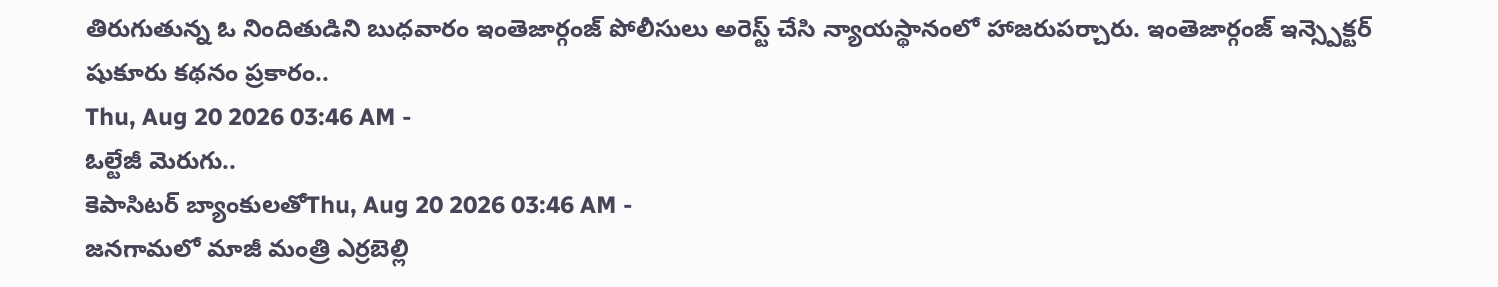తిరుగుతున్న ఓ నిందితుడిని బుధవారం ఇంతెజార్గంజ్ పోలీసులు అరెస్ట్ చేసి న్యాయస్థానంలో హాజరుపర్చారు. ఇంతెజార్గంజ్ ఇన్స్పెక్టర్ షుకూరు కథనం ప్రకారం..
Thu, Aug 20 2026 03:46 AM -
ఓల్టేజీ మెరుగు..
కెపాసిటర్ బ్యాంకులతోThu, Aug 20 2026 03:46 AM -
జనగామలో మాజీ మంత్రి ఎర్రబెల్లి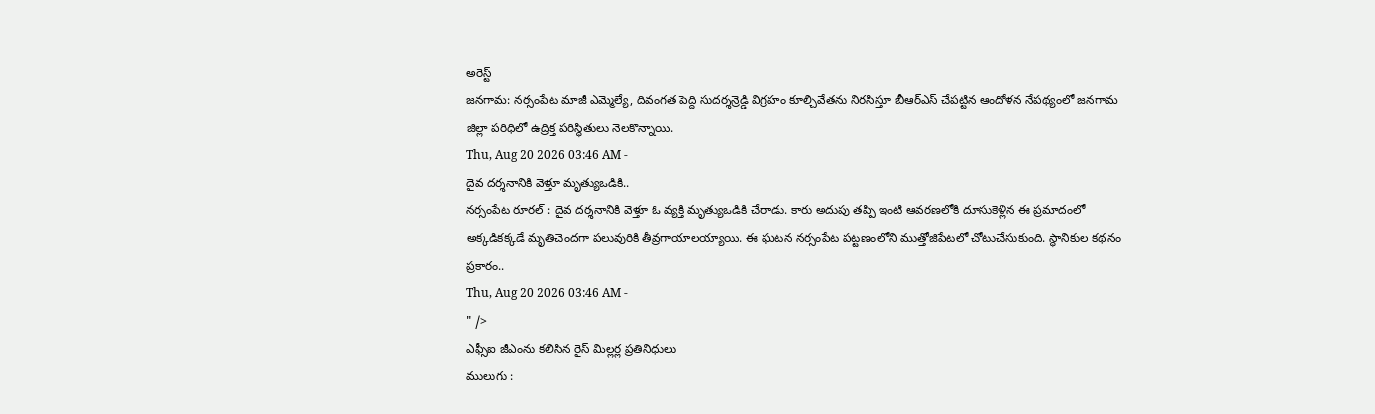అరెస్ట్
జనగామ: నర్సంపేట మాజీ ఎమ్మెల్యే, దివంగత పెద్ది సుదర్శన్రెడ్డి విగ్రహం కూల్చివేతను నిరసిస్తూ బీఆర్ఎస్ చేపట్టిన ఆందోళన నేపథ్యంలో జనగామ జిల్లా పరిధిలో ఉద్రిక్త పరిస్థితులు నెలకొన్నాయి.
Thu, Aug 20 2026 03:46 AM -
దైవ దర్శనానికి వెళ్తూ మృత్యుఒడికి..
నర్సంపేట రూరల్ : దైవ దర్శనానికి వెళ్తూ ఓ వ్యక్తి మృత్యుఒడికి చేరాడు. కారు అదుపు తప్పి ఇంటి ఆవరణలోకి దూసుకెళ్లిన ఈ ప్రమాదంలో అక్కడికక్కడే మృతిచెందగా పలువురికి తీవ్రగాయాలయ్యాయి. ఈ ఘటన నర్సంపేట పట్టణంలోని ముత్తోజిపేటలో చోటుచేసుకుంది. స్థానికుల కథనం ప్రకారం..
Thu, Aug 20 2026 03:46 AM -
" />
ఎఫ్సీఐ జీఎంను కలిసిన రైస్ మిల్లర్ల ప్రతినిధులు
ములుగు :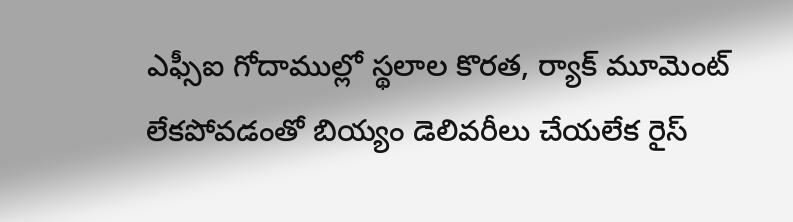ఎఫ్సీఐ గోదాముల్లో స్థలాల కొరత, ర్యాక్ మూమెంట్ లేకపోవడంతో బియ్యం డెలివరీలు చేయలేక రైస్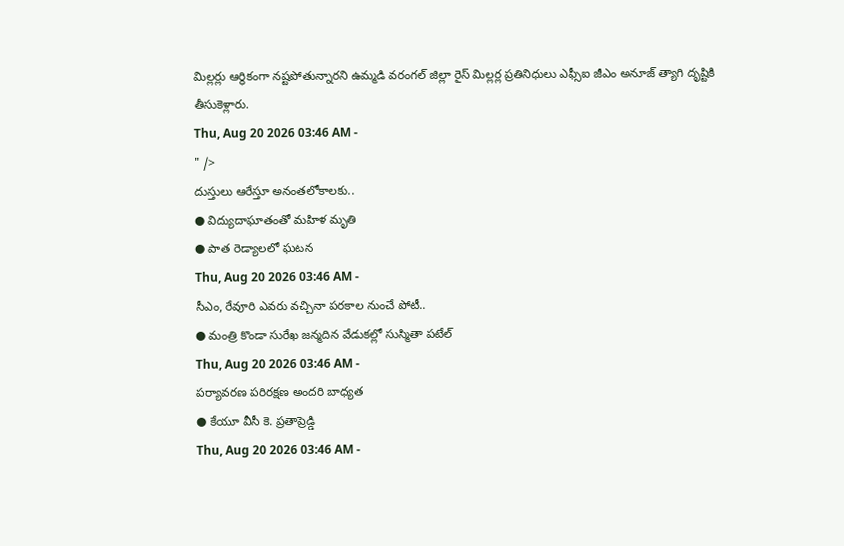మిల్లర్లు ఆర్థికంగా నష్టపోతున్నారని ఉమ్మడి వరంగల్ జిల్లా రైస్ మిల్లర్ల ప్రతినిధులు ఎఫ్సీఐ జీఎం అనూజ్ త్యాగి దృష్టికి తీసుకెళ్లారు.
Thu, Aug 20 2026 03:46 AM -
" />
దుస్తులు ఆరేస్తూ అనంతలోకాలకు..
● విద్యుదాఘాతంతో మహిళ మృతి
● పాత రెడ్యాలలో ఘటన
Thu, Aug 20 2026 03:46 AM -
సీఎం, రేవూరి ఎవరు వచ్చినా పరకాల నుంచే పోటీ..
● మంత్రి కొండా సురేఖ జన్మదిన వేడుకల్లో సుస్మితా పటేల్
Thu, Aug 20 2026 03:46 AM -
పర్యావరణ పరిరక్షణ అందరి బాధ్యత
● కేయూ వీసీ కె. ప్రతాప్రెడ్డి
Thu, Aug 20 2026 03:46 AM -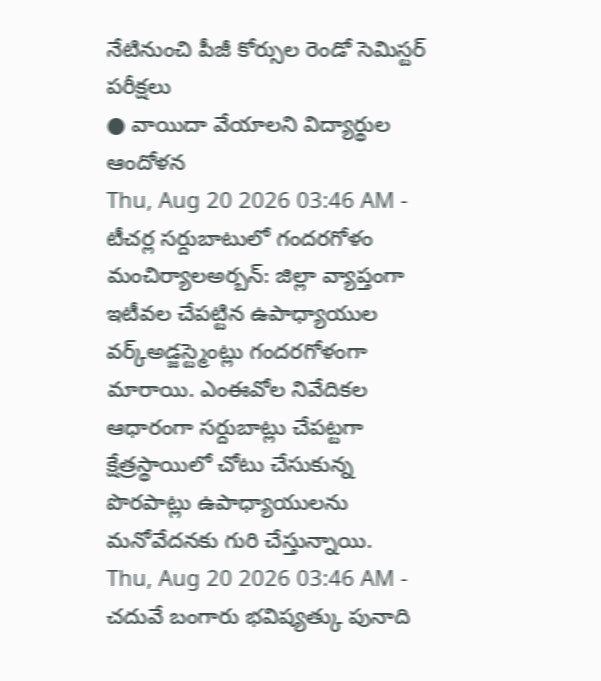నేటినుంచి పీజీ కోర్సుల రెండో సెమిస్టర్ పరీక్షలు
● వాయిదా వేయాలని విద్యార్థుల ఆందోళన
Thu, Aug 20 2026 03:46 AM -
టీచర్ల సర్దుబాటులో గందరగోళం
మంచిర్యాలఅర్బన్: జిల్లా వ్యాప్తంగా ఇటీవల చేపట్టిన ఉపాధ్యాయుల వర్క్అడ్జస్ట్మెంట్లు గందరగోళంగా మారాయి. ఎంఈవోల నివేదికల ఆధారంగా సర్దుబాట్లు చేపట్టగా క్షేత్రస్థాయిలో చోటు చేసుకున్న పొరపాట్లు ఉపాధ్యాయులను మనోవేదనకు గురి చేస్తున్నాయి.
Thu, Aug 20 2026 03:46 AM -
చదువే బంగారు భవిష్యత్కు పునాది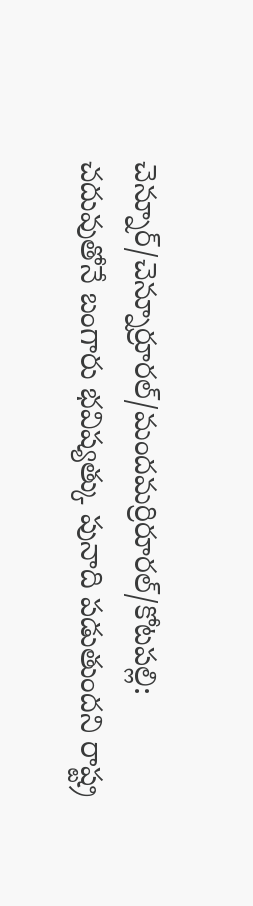చెన్నూర్/చెన్నూర్రూరల్/మందమర్రిరూరల్/కోటపల్లి: చదువుతోనే బంగారు భవిష్యత్కు పునాది పడుతుందని రాష్ట్ర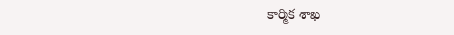కార్మిక శాఖ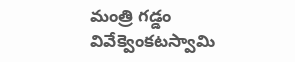మంత్రి గడ్డం వివేక్వెంకటస్వామి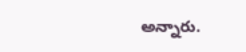అన్నారు.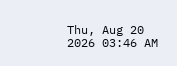Thu, Aug 20 2026 03:46 AM